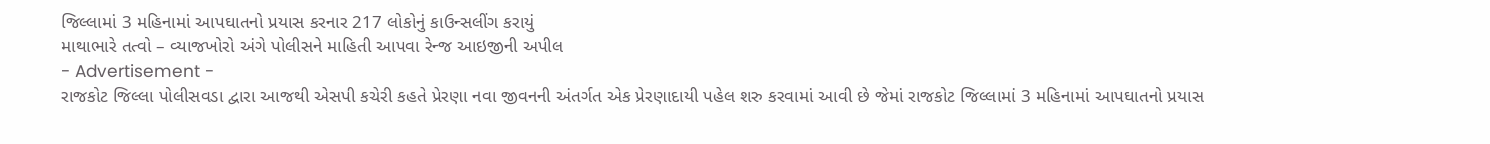જિલ્લામાં 3 મહિનામાં આપઘાતનો પ્રયાસ કરનાર 217 લોકોનું કાઉન્સલીંગ કરાયું
માથાભારે તત્વો – વ્યાજખોરો અંગે પોલીસને માહિતી આપવા રેન્જ આઇજીની અપીલ
- Advertisement -
રાજકોટ જિલ્લા પોલીસવડા દ્વારા આજથી એસપી કચેરી કહતે પ્રેરણા નવા જીવનની અંતર્ગત એક પ્રેરણાદાયી પહેલ શરુ કરવામાં આવી છે જેમાં રાજકોટ જિલ્લામાં 3 મહિનામાં આપઘાતનો પ્રયાસ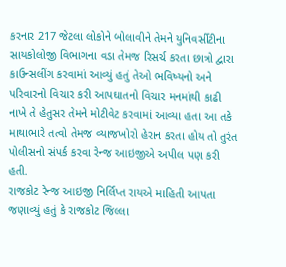કરનાર 217 જેટલા લોકોને બોલાવીને તેમને યુનિવર્સીટીના સાયકોલોજી વિભાગના વડા તેમજ રિસર્ચ કરતા છાત્રો દ્વારા કાઉન્સલીંગ કરવામાં આવ્યું હતું તેઓ ભવિષ્યનો અને પરિવારનો વિચાર કરી આપઘાતનો વિચાર મનમાંથી કાઢી નાખે તે હેતુસર તેમને મોટીવેટ કરવામાં આવ્યા હતા આ તકે માથાભારે તત્વો તેમજ વ્યાજખોરો હેરાન કરતા હોય તો તુરંત પોલીસનો સંપર્ક કરવા રેન્જ આઇજીએ અપીલ પણ કરી હતી.
રાજકોટ રેન્જ આઇજી નિર્લિપ્ત રાયએ માહિતી આપતા જણાવ્યું હતું કે રાજકોટ જિલ્લા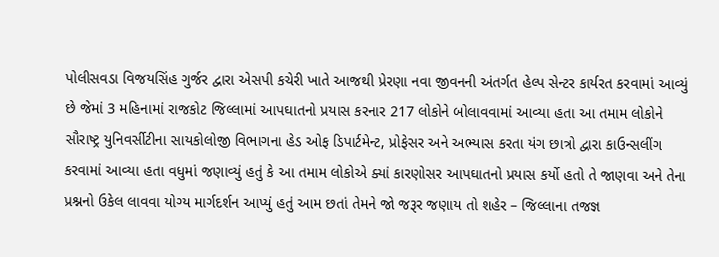પોલીસવડા વિજયસિંહ ગુર્જર દ્વારા એસપી કચેરી ખાતે આજથી પ્રેરણા નવા જીવનની અંતર્ગત હેલ્પ સેન્ટર કાર્યરત કરવામાં આવ્યું છે જેમાં 3 મહિનામાં રાજકોટ જિલ્લામાં આપઘાતનો પ્રયાસ કરનાર 217 લોકોને બોલાવવામાં આવ્યા હતા આ તમામ લોકોને સૌરાષ્ટ્ર યુનિવર્સીટીના સાયકોલોજી વિભાગના હેડ ઓફ ડિપાર્ટમેન્ટ, પ્રોફેસર અને અભ્યાસ કરતા યંગ છાત્રો દ્વારા કાઉન્સલીંગ કરવામાં આવ્યા હતા વધુમાં જણાવ્યું હતું કે આ તમામ લોકોએ ક્યાં કારણોસર આપઘાતનો પ્રયાસ કર્યો હતો તે જાણવા અને તેના પ્રશ્નનો ઉકેલ લાવવા યોગ્ય માર્ગદર્શન આપ્યું હતું આમ છતાં તેમને જો જરૂર જણાય તો શહેર – જિલ્લાના તજજ્ઞ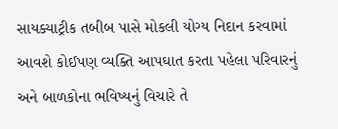સાયક્યાટ્રીક તબીબ પાસે મોકલી યોગ્ય નિદાન કરવામાં આવશે કોઈપણ વ્યક્તિ આપઘાત કરતા પહેલા પરિવારનું અને બાળકોના ભવિષ્યનું વિચારે તે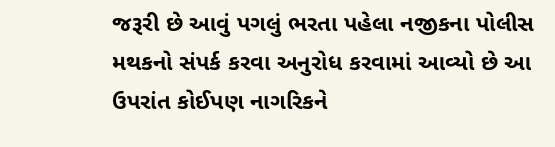જરૂરી છે આવું પગલું ભરતા પહેલા નજીકના પોલીસ મથકનો સંપર્ક કરવા અનુરોધ કરવામાં આવ્યો છે આ ઉપરાંત કોઈપણ નાગરિકને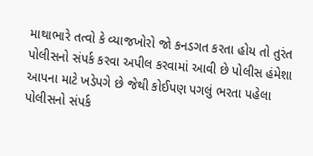માથાભારે તત્વો કે વ્યાજખોરો જો કનડગત કરતા હોય તો તુરંત પોલીસનો સંપર્ક કરવા અપીલ કરવામાં આવી છે પોલીસ હંમેશા આપના માટે ખડેપગે છે જેથી કોઈપણ પગલું ભરતા પહેલા પોલીસનો સંપર્ક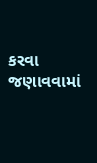કરવા જણાવવામાં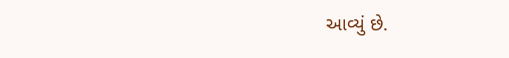આવ્યું છે.